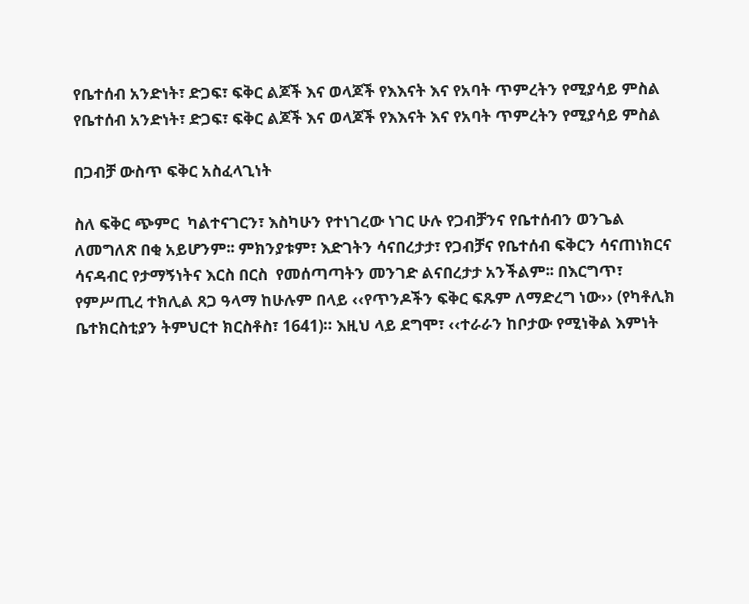የቤተሰብ አንድነት፣ ድጋፍ፣ ፍቅር ልጆች እና ወላጆች የእእናት እና የአባት ጥምረትን የሚያሳይ ምስል የቤተሰብ አንድነት፣ ድጋፍ፣ ፍቅር ልጆች እና ወላጆች የእእናት እና የአባት ጥምረትን የሚያሳይ ምስል

በጋብቻ ውስጥ ፍቅር አስፈላጊነት

ስለ ፍቅር ጭምር  ካልተናገርን፣ እስካሁን የተነገረው ነገር ሁሉ የጋብቻንና የቤተሰብን ወንጌል ለመግለጽ በቂ አይሆንም፡፡ ምክንያቱም፣ እድገትን ሳናበረታታ፣ የጋብቻና የቤተሰብ ፍቅርን ሳናጠነክርና ሳናዳብር የታማኝነትና እርስ በርስ  የመሰጣጣትን መንገድ ልናበረታታ አንችልም፡፡ በእርግጥ፣ የምሥጢረ ተክሊል ጸጋ ዓላማ ከሁሉም በላይ ‹‹የጥንዶችን ፍቅር ፍጹም ለማድረግ ነው›› (የካቶሊክ ቤተክርስቲያን ትምህርተ ክርስቶስ፣ 1641)። እዚህ ላይ ደግሞ፣ ‹‹ተራራን ከቦታው የሚነቅል እምነት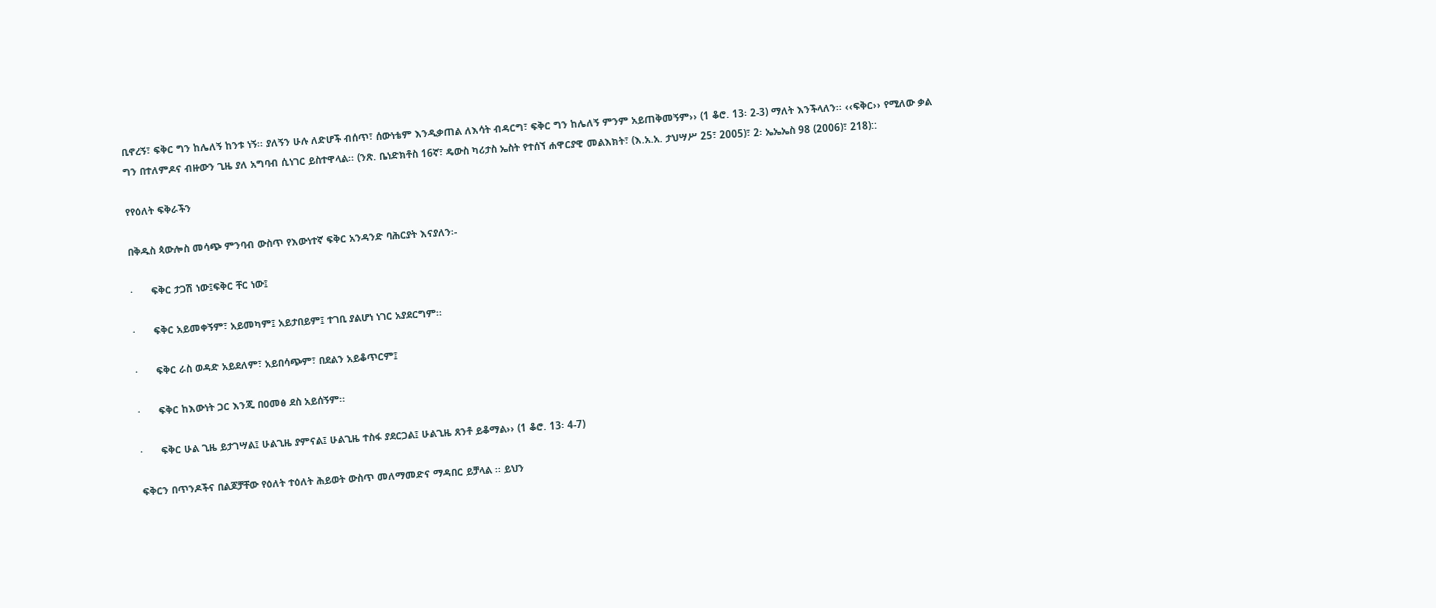ቢኖረኝ፣ ፍቅር ግን ከሌለኝ ከንቱ ነኝ፡፡ ያለኝን ሁሉ ለድሆች ብሰጥ፣ ሰውነቴም እንዲቃጠል ለእሳት ብዳርግ፣ ፍቅር ግን ከሌለኝ ምንም አይጠቅመኝም›› (1 ቆሮ. 13፡ 2-3) ማለት እንችላለን፡፡ ‹‹ፍቅር›› የሚለው ቃል ግን በተለምዶና ብዙውን ጊዜ ያለ አግባብ ሲነገር ይስተዋላል፡፡ (ንጽ. ቤነድክቶስ 16ኛ፣ ዴውስ ካሪታስ ኤስት የተሰኘ ሐዋርያዊ መልእክት፣ (እ.አ.አ. ታህሣሥ 25፣ 2005)፣ 2፡ ኤኤኤስ 98 (2006)፣ 218)::

የየዕለት ፍቅራችን

በቅዱስ ጳውሎስ መሳጭ ምንባብ ውስጥ የእውነተኛ ፍቅር አንዳንድ ባሕርያት እናያለን፡-

·      ፍቅር ታጋሽ ነው፤ፍቅር ቸር ነው፤

·      ፍቅር አይመቀኝም፣ አይመካም፤ አይታበይም፤ ተገቢ ያልሆነ ነገር አያደርግም፡፡

·      ፍቅር ራስ ወዳድ አይደለም፣ አይበሳጭም፣ በደልን አይቆጥርም፤

·      ፍቅር ከእውነት ጋር እንጂ በዐመፅ ደስ አይሰኝም፡፡

·      ፍቅር ሁል ጊዜ ይታገሣል፤ ሁልጊዜ ያምናል፤ ሁልጊዜ ተስፋ ያደርጋል፤ ሁልጊዜ ጸንቶ ይቆማል›› (1 ቆሮ. 13፡ 4-7)

ፍቅርን በጥንዶችና በልጆቻቸው የዕለት ተዕለት ሕይወት ውስጥ መለማመድና ማዳበር ይቻላል ፡፡ ይህን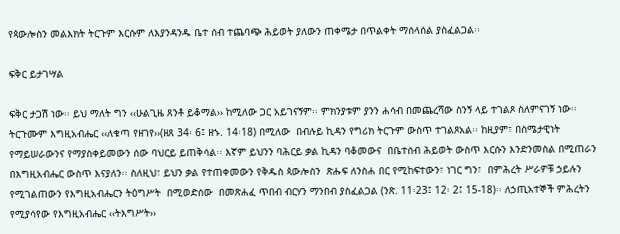የጳውሎስን መልእክት ትርጉም እርሱም ለእያንዳንዱ ቤተ ሰብ ተጨባጭ ሕይወት ያለውን ጠቀሜታ በጥልቀት ማሰላሰል ያስፈልጋል፡፡

ፍቅር ይታገሣል

ፍቅር ታጋሽ ነው፡፡ ይህ ማለት ግን ‹‹ሁልጊዜ ጸንቶ ይቆማል›› ከሚለው ጋር አይገናኝም፡፡ ምክንያቱም ያንን ሐሳብ በመጨረሻው ስንኝ ላይ ተገልጾ ስለምናገኝ ነው፡፡ ትርጉሙም እግዚአብሔር ‹‹ለቁጣ የዘገየ››(ዘጸ 34፡ 6፤ ዘኁ. 14፡18) በሚለው  በብሉይ ኪዳን የግሪክ ትርጉም ውስጥ ተገልጾአል፡፡ ከዚያም፣ በስሜታዊነት የማይሠራውንና የማያስቀይመውን ሰው ባህርይ ይጠቅሳል፡፡ እኛም ይህንን ባሕርይ ቃል ኪዳን ባቆመውና  በቤተሰብ ሕይወት ውስጥ እርሱን እንድንመስል በሚጠራን በእግዚአብሔር ውስጥ እናያለን፡፡ ስለዚህ፣ ይህን ቃል የተጠቀመውን የቅዱስ ጳውሎስን  ጽሑፍ ለንስሐ በር የሚከፍተውን፣ ነገር ግን፣  በምሕረት ሥራዎቹ ኃይሉን የሚገልጠውን የእግዚአብሔርን ትዕግሥት  በሚወድሰው  በመጽሐፈ ጥበብ ብርሃን ማንበብ ያስፈልጋል (ንጽ. 11፡23፤ 12፡ 2፤ 15-18)፡፡ ለኃጢአተኞች ምሕረትን የሚያሳየው የእግዚአብሔር ‹‹ትእግሥት››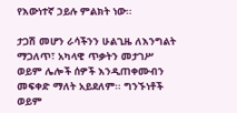የእውነተኛ ኃይሉ ምልክት ነው፡፡

ታጋሽ መሆን ራሳችንን ሁልጊዜ ለእንግልት ማጋለጥ፣ አካላዊ ጥቃትን መታገሥ ወይም ሌሎች ሰዎች እንዲጠቀሙብን መፍቀድ ማለት አይደለም፡፡ ግንኙነቶች ወይም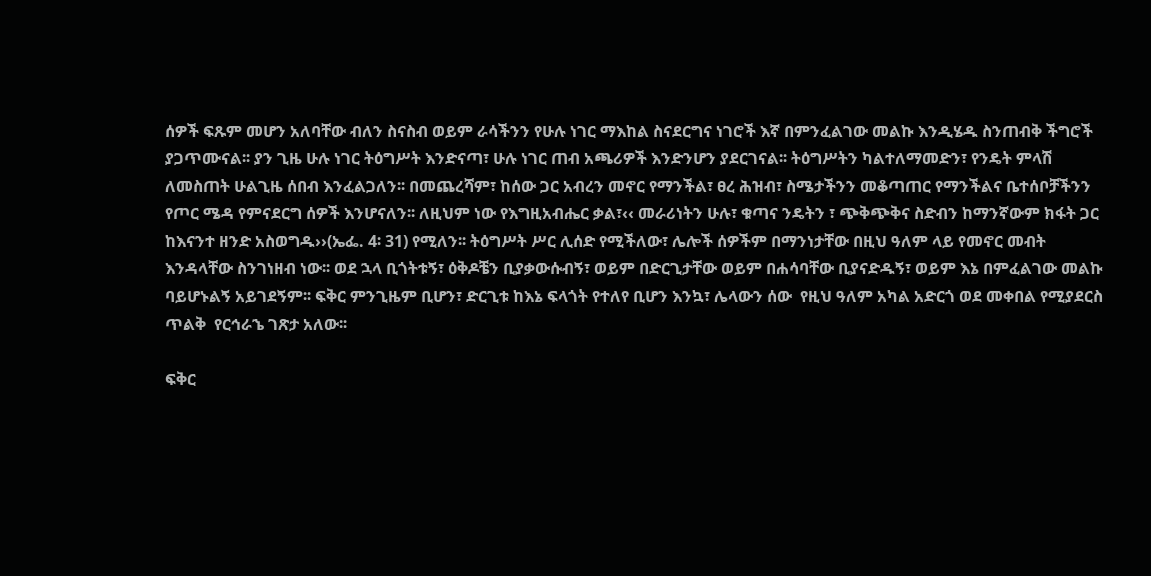ሰዎች ፍጹም መሆን አለባቸው ብለን ስናስብ ወይም ራሳችንን የሁሉ ነገር ማእከል ስናደርግና ነገሮች እኛ በምንፈልገው መልኩ እንዲሄዱ ስንጠብቅ ችግሮች ያጋጥሙናል፡፡ ያን ጊዜ ሁሉ ነገር ትዕግሥት እንድናጣ፣ ሁሉ ነገር ጠብ አጫሪዎች እንድንሆን ያደርገናል፡፡ ትዕግሥትን ካልተለማመድን፣ የንዴት ምላሽ ለመስጠት ሁልጊዜ ሰበብ እንፈልጋለን፡፡ በመጨረሻም፣ ከሰው ጋር አብረን መኖር የማንችል፣ ፀረ ሕዝብ፣ ስሜታችንን መቆጣጠር የማንችልና ቤተሰቦቻችንን የጦር ሜዳ የምናደርግ ሰዎች እንሆናለን፡፡ ለዚህም ነው የእግዚአብሔር ቃል፣‹‹ መራሪነትን ሁሉ፣ ቁጣና ንዴትን ፣ ጭቅጭቅና ስድብን ከማንኛውም ክፋት ጋር ከእናንተ ዘንድ አስወግዱ››(ኤፌ. 4፡ 31) የሚለን፡፡ ትዕግሥት ሥር ሊሰድ የሚችለው፣ ሌሎች ሰዎችም በማንነታቸው በዚህ ዓለም ላይ የመኖር መብት እንዳላቸው ስንገነዘብ ነው፡፡ ወደ ኋላ ቢጎትቱኝ፣ ዕቅዶቼን ቢያቃውሱብኝ፣ ወይም በድርጊታቸው ወይም በሐሳባቸው ቢያናድዱኝ፣ ወይም እኔ በምፈልገው መልኩ ባይሆኑልኝ አይገደኝም፡፡ ፍቅር ምንጊዜም ቢሆን፣ ድርጊቱ ከእኔ ፍላጎት የተለየ ቢሆን እንኳ፣ ሌላውን ሰው  የዚህ ዓለም አካል አድርጎ ወደ መቀበል የሚያደርስ ጥልቅ  የርኅራኄ ገጽታ አለው፡፡

ፍቅር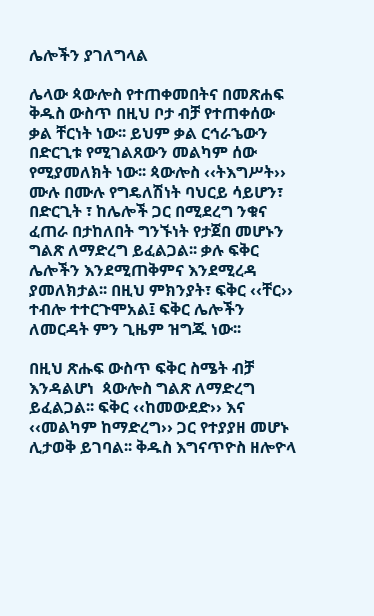ሌሎችን ያገለግላል

ሌላው ጳውሎስ የተጠቀመበትና በመጽሐፍ ቅዱስ ውስጥ በዚህ ቦታ ብቻ የተጠቀሰው ቃል ቸርነት ነው፡፡ ይህም ቃል ርኅራኄውን በድርጊቱ የሚገልጸውን መልካም ሰው የሚያመለክት ነው፡፡ ጳውሎስ ‹‹ትእግሥት›› ሙሉ በሙሉ የግዴለሽነት ባህርይ ሳይሆን፣ በድርጊት ፣ ከሌሎች ጋር በሚደረግ ንቁና ፈጠራ በታከለበት ግንኙነት የታጀበ መሆኑን ግልጽ ለማድረግ ይፈልጋል፡፡ ቃሉ ፍቅር ሌሎችን እንደሚጠቅምና እንደሚረዳ ያመለክታል፡፡ በዚህ ምክንያት፣ ፍቅር ‹‹ቸር›› ተብሎ ተተርጉሞአል፤ ፍቅር ሌሎችን ለመርዳት ምን ጊዜም ዝግጁ ነው፡፡

በዚህ ጽሑፍ ውስጥ ፍቅር ስሜት ብቻ እንዳልሆነ  ጳውሎስ ግልጽ ለማድረግ ይፈልጋል፡፡ ፍቅር ‹‹ከመውደድ›› እና ‹‹መልካም ከማድረግ›› ጋር የተያያዘ መሆኑ ሊታወቅ ይገባል፡፡ ቅዱስ እግናጥዮስ ዘሎዮላ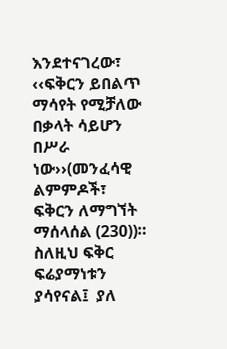እንደተናገረው፣ ‹‹ፍቅርን ይበልጥ ማሳየት የሚቻለው በቃላት ሳይሆን በሥራ ነው››(መንፈሳዊ ልምምዶች፣ ፍቅርን ለማግኘት ማሰላሰል (230))። ስለዚህ ፍቅር ፍሬያማነቱን  ያሳየናል፤  ያለ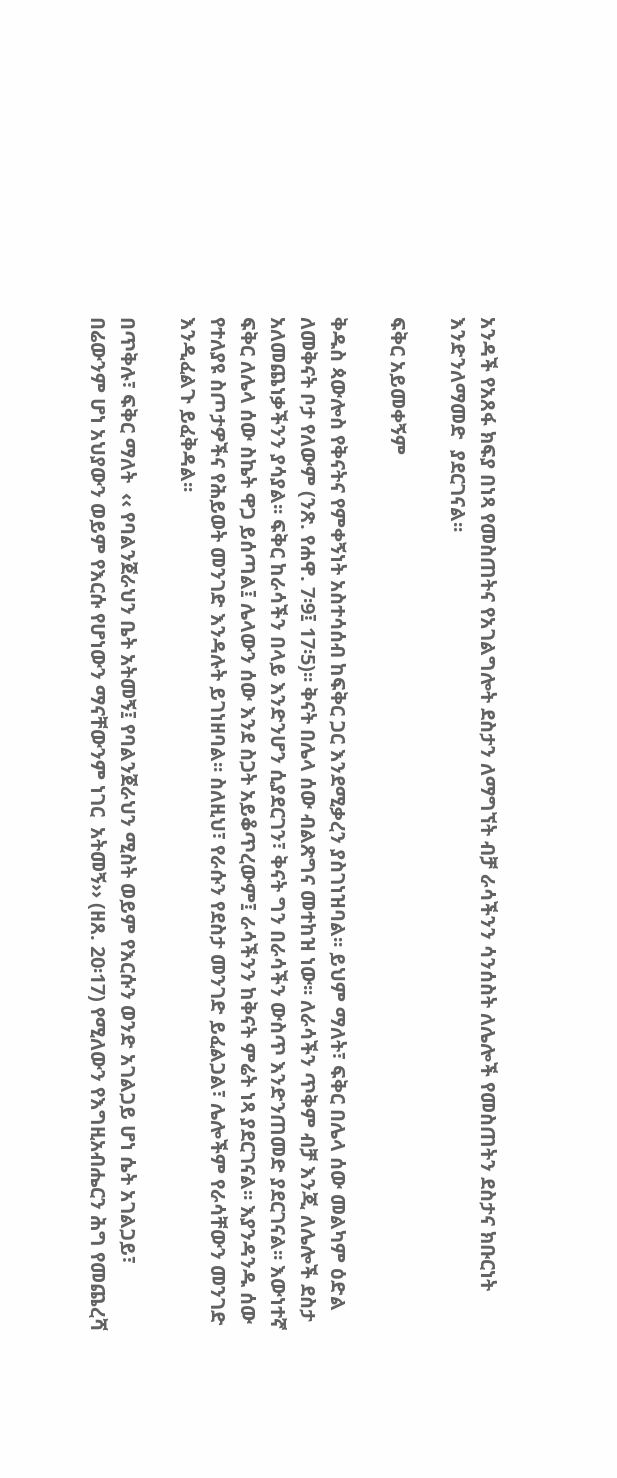አንዳች የአጸፋ ክፍያ በነጻ የመስጠትና የአገልግሎት ደስታን ለማግኘት ብቻ ራሳችንን ሳንሰስት ለሌሎች የመስጠትን ደስታና ክቡርነት እንድንለማመድ  ያደርገናል፡፡

ፍቅር አይመቀኝም

ቅዱስ ጳውሎስ የቅናትና የምቀኝነት አስተሳሰብ ከፍቅር ጋር እንደሚቃረን ያስገነዝባል፡፡ ይህም ማለት፣ ፍቅር በሌላ ሰው መልካም ዕድል ለመቅናት ቦታ የለውም (ንጽ. የሐዋ. 7፡9፤ 17፡5)፡፡ ቅናት በሌላ ሰው ብልጽግና መተከዝ ነው፡፡ ለራሳችን ጥቅም ብቻ እንጂ ለሌሎች ደስታ አለመጨነቃችንን ያሳያል፡፡ ፍቅር ከራሳችን በላይ እንድንሆን ሲያደርገን፣ ቅናት ግን በራሳችን ውስጥ እንድንጠመድ ያደርገናል፡፡ እውነተኛ ፍቅር ለሌላ ሰው ስኬት ዋጋ ይሰጣል፤ ሌላውን ሰው እንደ ስጋት አይቆጥረውም፤ ራሳችንን ከቅናት ምሬት ነጻ ያደርገናል፡፡ እያንዳንዱ ሰው የተለያዩ ስጦታዎችና የሕይወት መንገድ እንዳሉት ይገነዘባል፡፡ ስለዚህ፣ የራሱን የደስታ መንገድ ይፈልጋል፣ ሌሎችም የራሳቸውን መንገድ እንዲፈልጉ ይፈቅዳል፡፡

በጥቅሉ፣ ፍቅር ማለት  ‹‹ የባልንጀራህን ቤት አትመኝ፤ የባልንጀራህን ሚስት ወይም የእርሱን ወንድ አገልጋይ ሆነ ሴት አገልጋይ፣  በሬውንም ሆነ አህያውን ወይም የእርሱ የሆነውን ማናቸውንም ነገር  አትመኝ›› (ዘጸ. 20፡17) የሚለውን የእግዚአብሔርን ሕግ የመጨረሻ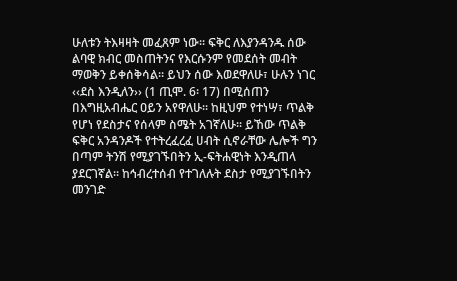ሁለቱን ትእዛዛት መፈጸም ነው፡፡ ፍቅር ለእያንዳንዱ ሰው ልባዊ ክብር መስጠትንና የእርሱንም የመደሰት መብት ማወቅን ይቀሰቅሳል፡፡ ይህን ሰው እወደዋለሁ፣ ሁሉን ነገር ‹‹ደስ እንዲለን›› (1 ጢሞ. 6፡ 17) በሚሰጠን በእግዚአብሔር ዐይን አየዋለሁ፡፡ ከዚህም የተነሣ፣ ጥልቅ የሆነ የደስታና የሰላም ስሜት አገኛለሁ፡፡ ይኸው ጥልቅ ፍቅር አንዳንዶች የተትረፈረፈ ሀብት ሲኖራቸው ሌሎች ግን በጣም ትንሽ የሚያገኙበትን ኢ-ፍትሐዊነት እንዲጠላ ያደርገኛል፡፡ ከኅብረተሰብ የተገለሉት ደስታ የሚያገኙበትን መንገድ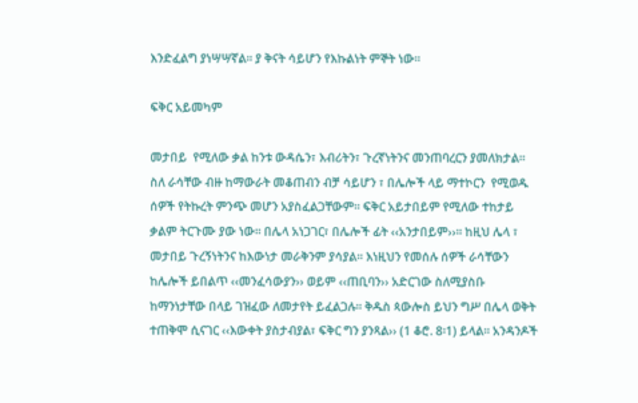እንድፈልግ ያነሣሣኛል፡፡ ያ ቅናት ሳይሆን የእኩልነት ምኞት ነው፡፡

ፍቅር አይመካም

መታበይ  የሚለው ቃል ከንቱ ውዳሴን፣ እብሪትን፣ ጉረኛነትንና መንጠባረርን ያመለክታል፡፡ ስለ ራሳቸው ብዙ ከማውራት መቆጠብን ብቻ ሳይሆን ፣ በሌሎች ላይ ማተኮርን  የሚወዱ ሰዎች የትኩረት ምንጭ መሆን አያስፈልጋቸውም፡፡ ፍቅር አይታበይም የሚለው ተከታይ ቃልም ትርጉሙ ያው ነው፡፡ በሌላ አነጋገር፣ በሌሎች ፊት ‹‹አንታበይም››፡፡ ከዚህ ሌላ ፣ መታበይ ጉረኝነትንና ከእውነታ መራቅንም ያሳያል፡፡ እነዚህን የመሰሉ ሰዎች ራሳቸውን ከሌሎች ይበልጥ ‹‹መንፈሳውያን›› ወይም ‹‹ጠቢባን›› አድርገው ስለሚያስቡ ከማንነታቸው በላይ ገዝፈው ለመታየት ይፈልጋሉ፡፡ ቅዱስ ጳውሎስ ይህን ግሥ በሌላ ወቅት ተጠቅሞ ሲናገር ‹‹እውቀት ያስታብያል፣ ፍቅር ግን ያንጻል›› (1 ቆሮ. 8፡1) ይላል፡፡ አንዳንዶች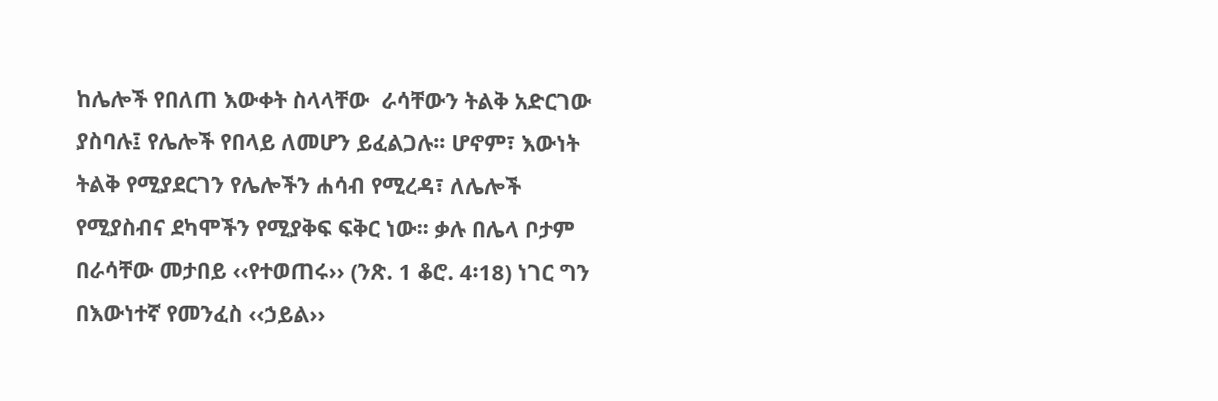ከሌሎች የበለጠ እውቀት ስላላቸው  ራሳቸውን ትልቅ አድርገው ያስባሉ፤ የሌሎች የበላይ ለመሆን ይፈልጋሉ፡፡ ሆኖም፣ እውነት ትልቅ የሚያደርገን የሌሎችን ሐሳብ የሚረዳ፣ ለሌሎች የሚያስብና ደካሞችን የሚያቅፍ ፍቅር ነው፡፡ ቃሉ በሌላ ቦታም በራሳቸው መታበይ ‹‹የተወጠሩ›› (ንጽ. 1 ቆሮ. 4፡18) ነገር ግን በእውነተኛ የመንፈስ ‹‹ኃይል››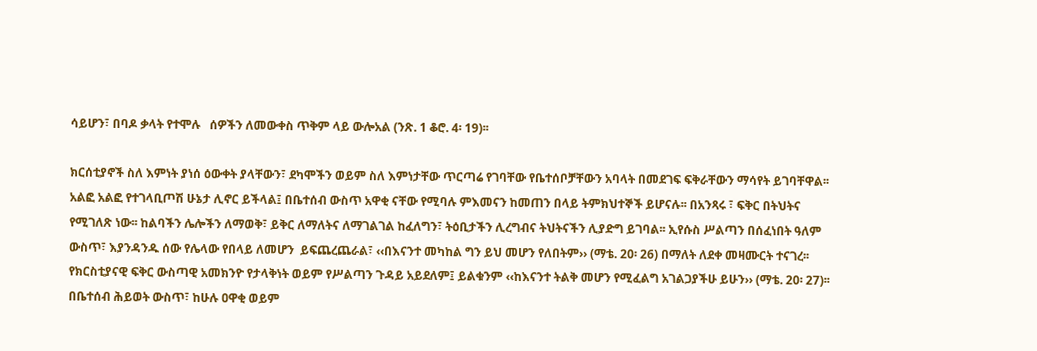ሳይሆን፣ በባዶ ቃላት የተሞሉ   ሰዎችን ለመውቀስ ጥቅም ላይ ውሎአል (ንጽ. 1 ቆሮ. 4፡ 19)፡፡

ክርሰቲያኖች ስለ እምነት ያነሰ ዕውቀት ያላቸውን፣ ደካሞችን ወይም ስለ እምነታቸው ጥርጣሬ የገባቸው የቤተሰቦቻቸውን አባላት በመደገፍ ፍቅራቸውን ማሳየት ይገባቸዋል፡፡ አልፎ አልፎ የተገላቢጦሽ ሁኔታ ሊኖር ይችላል፤ በቤተሰብ ውስጥ አዋቂ ናቸው የሚባሉ ምእመናን ከመጠን በላይ ትምክህተኞች ይሆናሉ፡፡ በአንጻሩ ፣ ፍቅር በትህትና የሚገለጽ ነው፡፡ ከልባችን ሌሎችን ለማወቅ፣ ይቅር ለማለትና ለማገልገል ከፈለግን፣ ትዕቢታችን ሊረግብና ትህትናችን ሊያድግ ይገባል፡፡ ኢየሱስ ሥልጣን በሰፈነበት ዓለም ውስጥ፣ እያንዳንዱ ሰው የሌላው የበላይ ለመሆን  ይፍጨረጨራል፣ ‹‹በእናንተ መካከል ግን ይህ መሆን የለበትም›› (ማቴ. 20፡ 26) በማለት ለደቀ መዛሙርት ተናገረ፡፡ የክርስቲያናዊ ፍቅር ውስጣዊ አመክንዮ የታላቅነት ወይም የሥልጣን ጉዳይ አይደለም፤ ይልቁንም ‹‹ከእናንተ ትልቅ መሆን የሚፈልግ አገልጋያችሁ ይሁን›› (ማቴ. 20፡ 27)፡፡  በቤተሰብ ሕይወት ውስጥ፣ ከሁሉ ዐዋቂ ወይም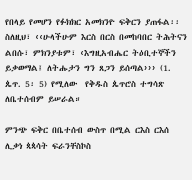የበላይ የመሆን የፉክክር አመክንዮ ፍቅርን ያጠፋል፡፡ ስለዚህ፣ ‹‹ሁላችሁም እርስ በርስ በመከባበር ትሕትናን ልበሱ፣ ምክንያቱም፣ ‹እግዚአብሔር ትዕቢተኞችን ይቃወማል፤ ለትሑታን ግን ጸጋን ይሰጣል››› (1. ጴጥ. 5፡ 5) የሚለው  የቅዱስ ጴጥሮስ ተግሳጽ ለቤተሰብም ይሠራል።

ምንጭ ፍቅር በቤተሰብ ውስጥ በሚል ርእስ ርእሰ ሊቃነ ጳጳሳት ፍራንቸስኮስ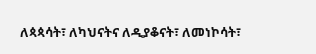ለጳጳሳት፣ ለካህናትና ለዲያቆናት፣ ለመነኮሳት፣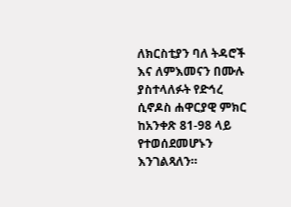ለክርስቲያን ባለ ትዳሮች እና ለምእመናን በሙሉ ያስተላለፉት የድኅረ ሲኖዶስ ሐዋርያዊ ምክር ከአንቀጽ 81-98 ላይ የተወሰደመሆኑን እንገልጻለን።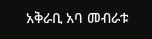አቅራቢ አባ መብራቱ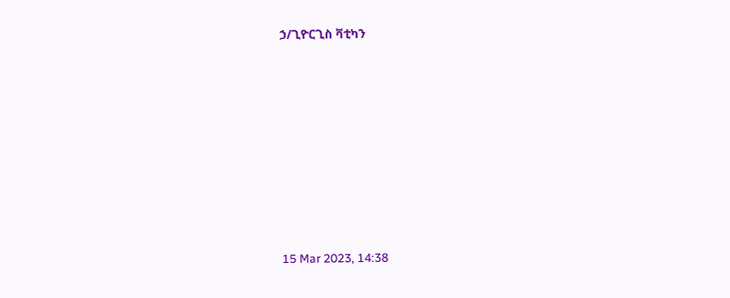ኃ/ጊዮርጊስ ቫቲካን









15 Mar 2023, 14:38